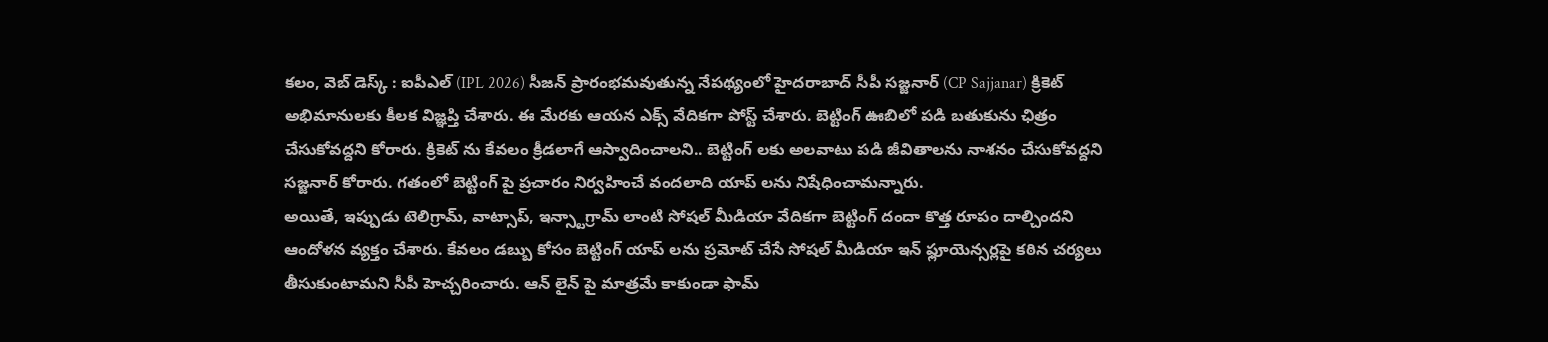కలం, వెబ్ డెస్క్ : ఐపీఎల్ (IPL 2026) సీజన్ ప్రారంభమవుతున్న నేపథ్యంలో హైదరాబాద్ సీపీ సజ్జనార్ (CP Sajjanar) క్రికెట్ అభిమానులకు కీలక విజ్ఞప్తి చేశారు. ఈ మేరకు ఆయన ఎక్స్ వేదికగా పోస్ట్ చేశారు. బెట్టింగ్ ఊబిలో పడి బతుకును ఛిత్రం చేసుకోవద్దని కోరారు. క్రికెట్ ను కేవలం క్రీడలాగే ఆస్వాదించాలని.. బెట్టింగ్ లకు అలవాటు పడి జీవితాలను నాశనం చేసుకోవద్దని సజ్జనార్ కోరారు. గతంలో బెట్టింగ్ పై ప్రచారం నిర్వహించే వందలాది యాప్ లను నిషేధించామన్నారు.
అయితే, ఇప్పుడు టెలిగ్రామ్, వాట్సాప్, ఇన్స్టాగ్రామ్ లాంటి సోషల్ మీడియా వేదికగా బెట్టింగ్ దందా కొత్త రూపం దాల్చిందని ఆందోళన వ్యక్తం చేశారు. కేవలం డబ్బు కోసం బెట్టింగ్ యాప్ లను ప్రమోట్ చేసే సోషల్ మీడియా ఇన్ ఫ్లూయెన్సర్లపై కఠిన చర్యలు తీసుకుంటామని సీపీ హెచ్చరించారు. ఆన్ లైన్ పై మాత్రమే కాకుండా ఫామ్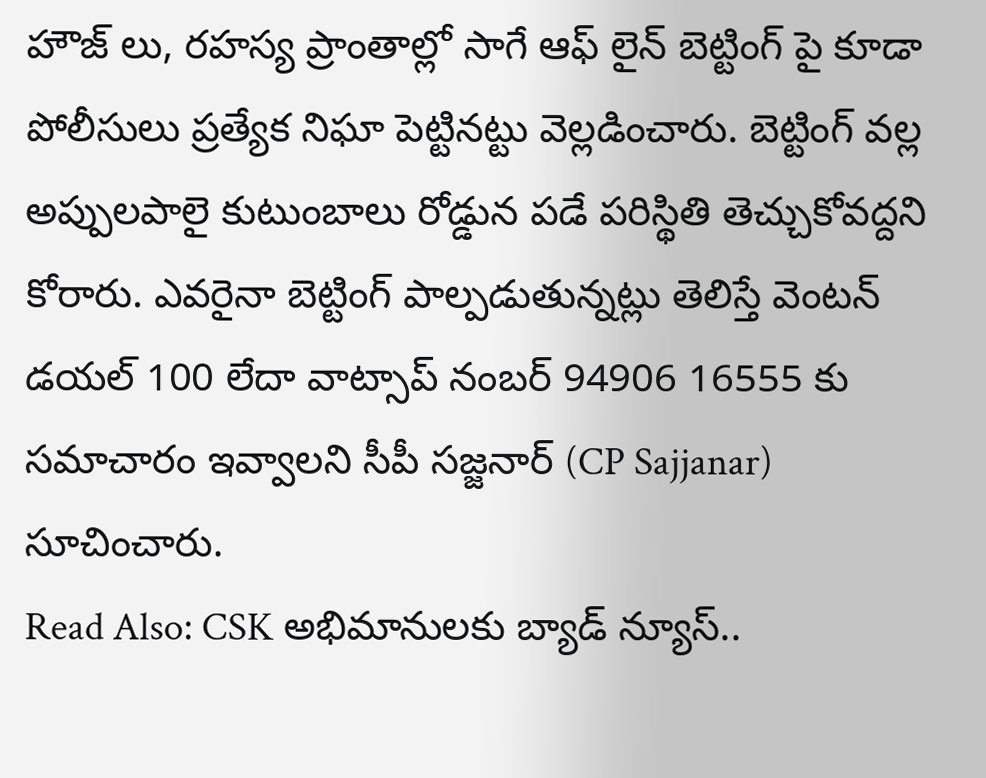హౌజ్ లు, రహస్య ప్రాంతాల్లో సాగే ఆఫ్ లైన్ బెట్టింగ్ పై కూడా పోలీసులు ప్రత్యేక నిఘా పెట్టినట్టు వెల్లడించారు. బెట్టింగ్ వల్ల అప్పులపాలై కుటుంబాలు రోడ్డున పడే పరిస్థితి తెచ్చుకోవద్దని కోరారు. ఎవరైనా బెట్టింగ్ పాల్పడుతున్నట్లు తెలిస్తే వెంటన్ డయల్ 100 లేదా వాట్సాప్ నంబర్ 94906 16555 కు సమాచారం ఇవ్వాలని సీపీ సజ్జనార్ (CP Sajjanar) సూచించారు.
Read Also: CSK అభిమానులకు బ్యాడ్ న్యూస్..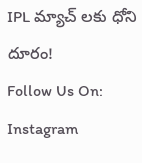IPL మ్యాచ్ లకు ధోని దూరం!
Follow Us On: Instagram